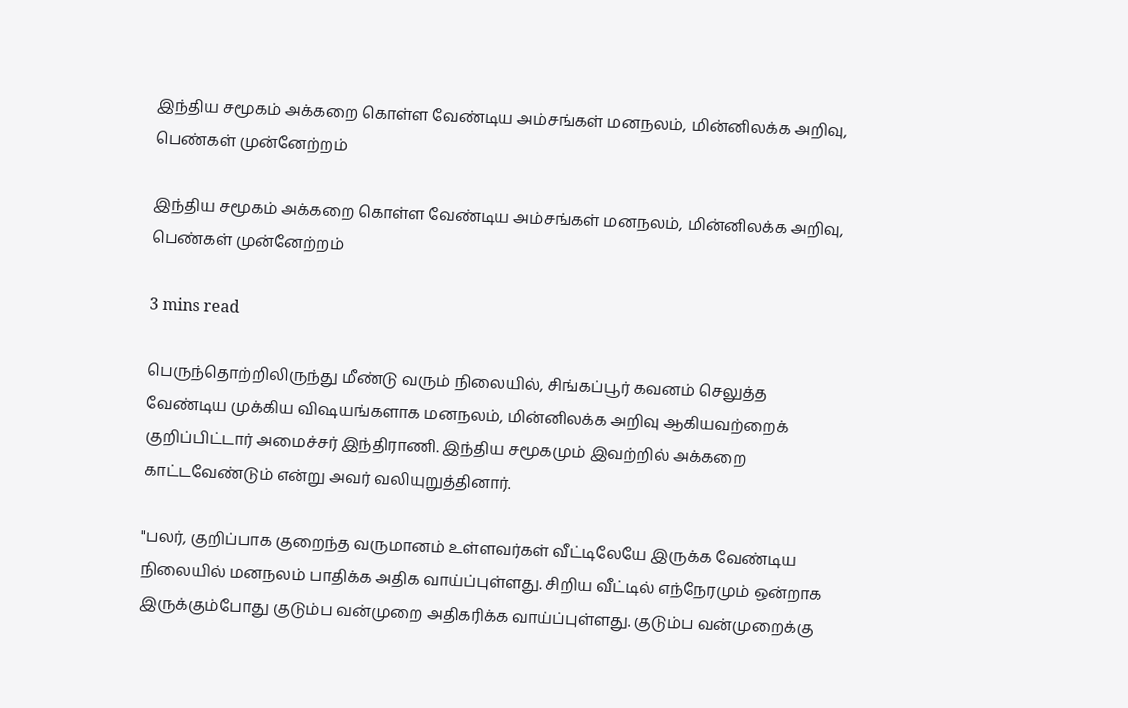இந்திய சமூகம் அக்கறை கொள்ள வேண்டிய அம்சங்கள் மனநலம், மின்னிலக்க அறிவு, பெண்கள் முன்னேற்றம்

இந்திய சமூகம் அக்கறை கொள்ள வேண்டிய அம்சங்கள் மனநலம், மின்னிலக்க அறிவு, பெண்கள் முன்னேற்றம்

3 mins read

பெருந்தொற்றிலிருந்து மீண்டு வரும் நிலையில், சிங்கப்பூர் கவனம் செலுத்த வேண்டிய முக்கிய விஷயங்களாக மனநலம், மின்னிலக்க அறிவு ஆகியவற்றைக் குறிப்பிட்டார் அமைச்சர் இந்திராணி. இந்திய சமூகமும் இவற்றில் அக்கறை காட்டவேண்டும் என்று அவர் வலியுறுத்தினார்.

"பலர், குறிப்பாக குறைந்த வருமானம் உள்ளவர்கள் வீட்டிலேயே இருக்க வேண்டிய நிலையில் மனநலம் பாதிக்க அதிக வாய்ப்புள்ளது. சிறிய வீட்டில் எந்நேரமும் ஒன்றாக இருக்கும்போது குடும்ப வன்முறை அதிகரிக்க வாய்ப்புள்ளது. குடும்ப வன்முறைக்கு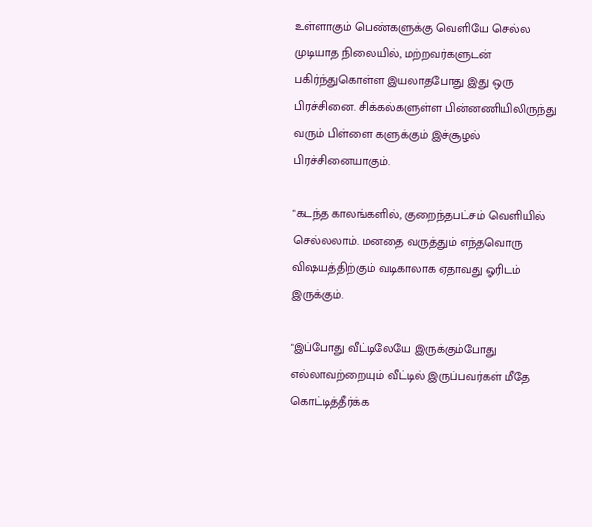உள்ளாகும் பெண்களுக்கு வெளியே செல்ல முடியாத நிலையில், மற்றவர்களுடன் பகிர்ந்துகொள்ள இயலாதபோது இது ஒரு பிரச்சினை. சிக்கல்களுள்ள பின்னணியிலிருந்து வரும் பிள்ளை களுக்கும் இச்சூழல் பிரச்சினையாகும்.

"கடந்த காலங்களில், குறைந்தபட்சம் வெளியில் செல்லலாம். மனதை வருத்தும் எந்தவொரு விஷயத்திற்கும் வடிகாலாக ஏதாவது ஓரிடம் இருக்கும்.

"இப்போது வீட்டிலேயே இருக்கும்போது எல்லாவற்றையும் வீட்டில் இருப்பவர்கள் மீதே கொட்டித்தீர்க்க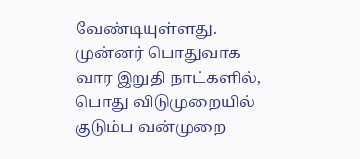வேண்டியுள்ளது. முன்னர் பொதுவாக வார இறுதி நாட்களில், பொது விடுமுறையில் குடும்ப வன்முறை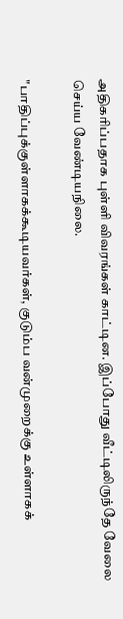அதிகரிப்பதாக புள்ளி விவரங்கள் காட்டின. இப்போது வீட்டிலிருந்தே வேலை செய்ய வேண்டியநிலை.

"பாதிப்புக்குள்ளாகக்கூடியவர்கள், குடும்ப வன்முறைக்கு உள்ளாகக்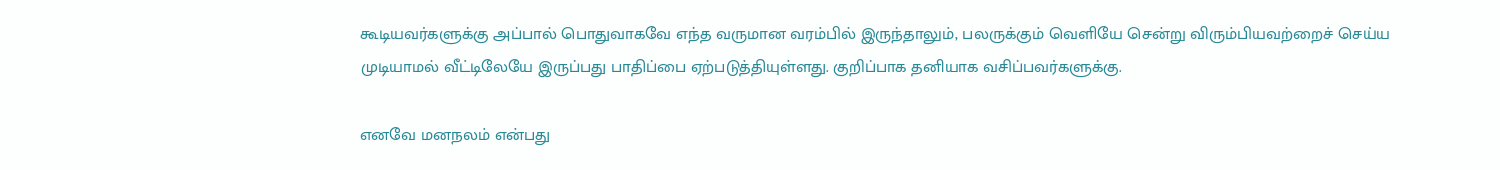கூடியவர்களுக்கு அப்பால் பொதுவாகவே எந்த வருமான வரம்பில் இருந்தாலும், பலருக்கும் வெளியே சென்று விரும்பியவற்றைச் செய்ய முடியாமல் வீட்டிலேயே இருப்பது பாதிப்பை ஏற்படுத்தியுள்ளது. குறிப்பாக தனியாக வசிப்பவர்களுக்கு.

எனவே மனநலம் என்பது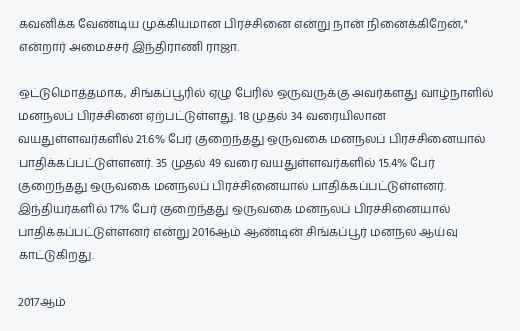கவனிக்க வேண்டிய முக்கியமான பிரச்சினை என்று நான் நினைக்கிறேன்," என்றார் அமைச்சர் இந்திராணி ராஜா.

ஒட்டுமொத்தமாக, சிங்கப்பூரில் ஏழு பேரில் ஒருவருக்கு அவர்களது வாழ்நாளில் மனநலப் பிரச்சினை ஏற்பட்டுள்ளது. 18 முதல் 34 வரையிலான வயதுள்ளவர்களில் 21.6% பேர் குறைந்தது ஒருவகை மனநலப் பிரச்சினையால் பாதிக்கப்பட்டுள்ளனர். 35 முதல் 49 வரை வயதுள்ளவர்களில் 15.4% பேர் குறைந்தது ஒருவகை மனநலப் பிரச்சினையால் பாதிக்கப்பட்டுள்ளனர். இந்தியர்களில் 17% பேர் குறைந்தது ஒருவகை மனநலப் பிரச்சினையால் பாதிக்கப்பட்டுள்ளனர் என்று 2016ஆம் ஆண்டின் சிங்கப்பூர் மனநல ஆய்வு காட்டுகிறது.

2017ஆம்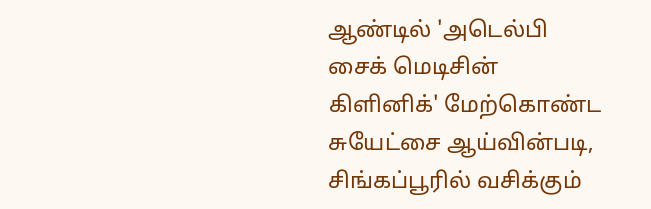ஆண்டில் 'அடெல்பி சைக் மெடிசின் கிளினிக்' மேற்கொண்ட சுயேட்சை ஆய்வின்படி, சிங்கப்பூரில் வசிக்கும்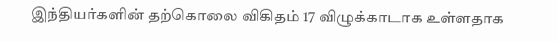இந்தியர்களின் தற்கொலை விகிதம் 17 விழுக்காடாக உள்ளதாக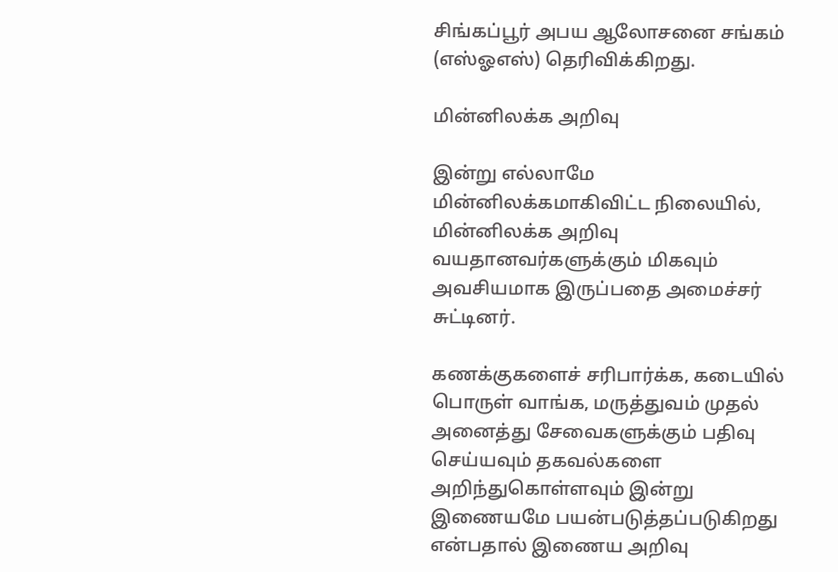சிங்கப்பூர் அபய ஆலோசனை சங்கம் (எஸ்ஓஎஸ்) தெரிவிக்கிறது.

மின்னிலக்க அறிவு

இன்று எல்லாமே மின்னிலக்கமாகிவிட்ட நிலையில், மின்னிலக்க அறிவு வயதானவர்களுக்கும் மிகவும் அவசியமாக இருப்பதை அமைச்சர் சுட்டினர்.

கணக்குகளைச் சரிபார்க்க, கடையில் பொருள் வாங்க, மருத்துவம் முதல் அனைத்து சேவைகளுக்கும் பதிவு செய்யவும் தகவல்களை அறிந்துகொள்ளவும் இன்று இணையமே பயன்படுத்தப்படுகிறது என்பதால் இணைய அறிவு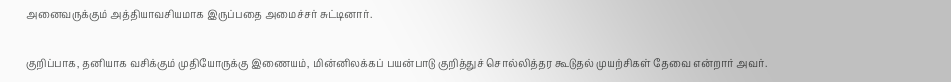அனைவருக்கும் அத்தியாவசியமாக இருப்பதை அமைச்சர் சுட்டினார்.

குறிப்பாக, தனியாக வசிக்கும் முதியோருக்கு இணையம், மின்னிலக்கப் பயன்பாடு குறித்துச் சொல்லித்தர கூடுதல் முயற்சிகள் தேவை என்றார் அவர்.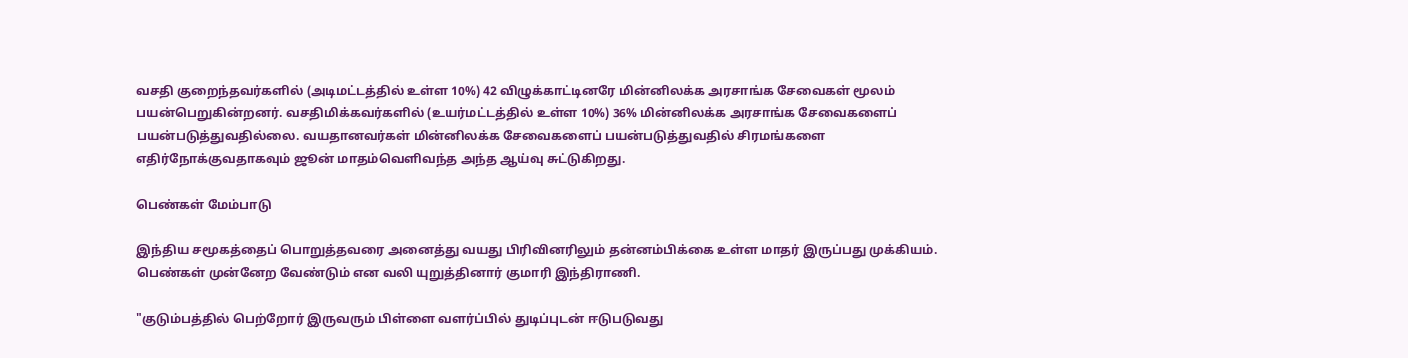வசதி குறைந்தவர்களில் (அடிமட்டத்தில் உள்ள 10%) 42 விழுக்காட்டினரே மின்னிலக்க அரசாங்க சேவைகள் மூலம் பயன்பெறுகின்றனர். வசதிமிக்கவர்களில் (உயர்மட்டத்தில் உள்ள 10%) 36% மின்னிலக்க அரசாங்க சேவைகளைப் பயன்படுத்துவதில்லை. வயதானவர்கள் மின்னிலக்க சேவைகளைப் பயன்படுத்துவதில் சிரமங்களை எதிர்நோக்குவதாகவும் ஜூன் மாதம்வெளிவந்த அந்த ஆய்வு சுட்டுகிறது.

பெண்கள் மேம்பாடு

இந்திய சமூகத்தைப் பொறுத்தவரை அனைத்து வயது பிரிவினரிலும் தன்னம்பிக்கை உள்ள மாதர் இருப்பது முக்கியம். பெண்கள் முன்னேற வேண்டும் என வலி யுறுத்தினார் குமாரி இந்திராணி.

"குடும்பத்தில் பெற்றோர் இருவரும் பிள்ளை வளர்ப்பில் துடிப்புடன் ஈடுபடுவது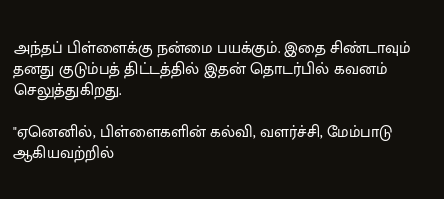அந்தப் பிள்ளைக்கு நன்மை பயக்கும். இதை சிண்டாவும் தனது குடும்பத் திட்டத்தில் இதன் தொடர்பில் கவனம் செலுத்துகிறது.

"ஏனெனில், பிள்ளைகளின் கல்வி, வளர்ச்சி, மேம்பாடு ஆகியவற்றில்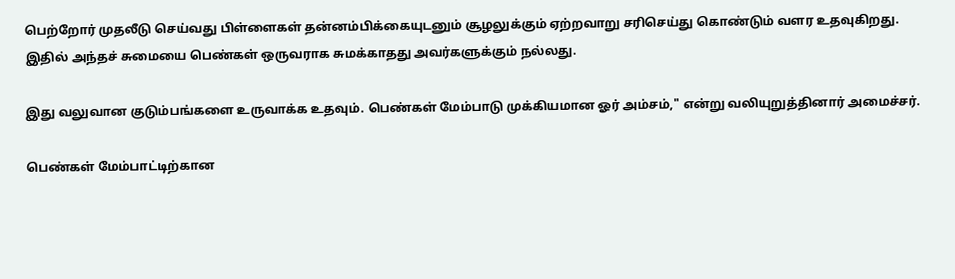பெற்றோர் முதலீடு செய்வது பிள்ளைகள் தன்னம்பிக்கையுடனும் சூழலுக்கும் ஏற்றவாறு சரிசெய்து கொண்டும் வளர உதவுகிறது. இதில் அந்தச் சுமையை பெண்கள் ஒருவராக சுமக்காதது அவர்களுக்கும் நல்லது.

இது வலுவான குடும்பங்களை உருவாக்க உதவும். பெண்கள் மேம்பாடு முக்கியமான ஓர் அம்சம்," என்று வலியுறுத்தினார் அமைச்சர்.

பெண்கள் மேம்பாட்டிற்கான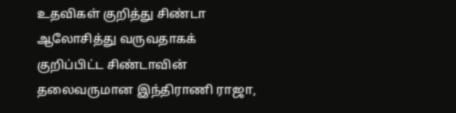உதவிகள் குறித்து சிண்டா ஆலோசித்து வருவதாகக் குறிப்பிட்ட சிண்டாவின் தலைவருமான இந்திராணி ராஜா,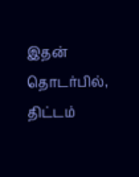இதன் தொடர்பில், திட்டம்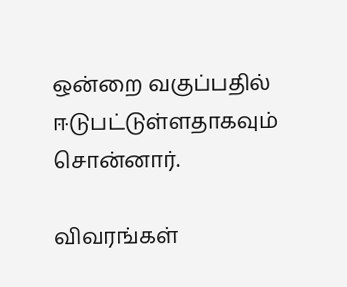ஒன்றை வகுப்பதில் ஈடுபட்டுள்ளதாகவும் சொன்னார்.

விவரங்கள்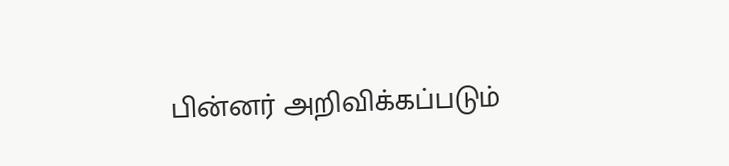பின்னர் அறிவிக்கப்படும்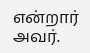என்றார் அவர்.